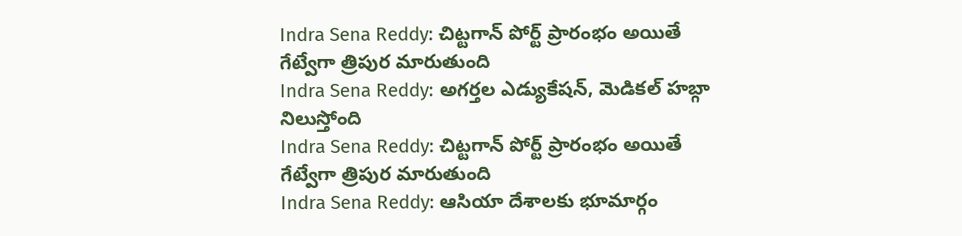Indra Sena Reddy: చిట్టగాన్ పోర్ట్ ప్రారంభం అయితే గేట్వేగా త్రిపుర మారుతుంది
Indra Sena Reddy: అగర్తల ఎడ్యుకేషన్, మెడికల్ హబ్గా నిలుస్తోంది
Indra Sena Reddy: చిట్టగాన్ పోర్ట్ ప్రారంభం అయితే గేట్వేగా త్రిపుర మారుతుంది
Indra Sena Reddy: ఆసియా దేశాలకు భూమార్గం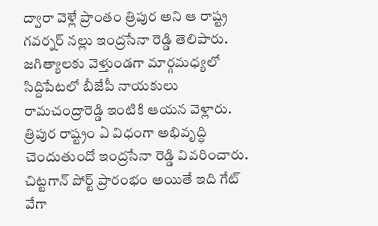ద్వారా వెళ్లే ప్రాంతం త్రిపుర అని ఆ రాష్ట్ర గవర్నర్ నల్లు ఇంద్రసేనా రెడ్డి తెలిపారు. జగిత్యాలకు వెళ్తుండగా మార్గమధ్యలో సిద్దిపేటలో బీజేపీ నాయకులు రామచంద్రారెడ్డి ఇంటికి ఆయన వెళ్లారు. త్రిపుర రాష్ట్రం ఏ విధంగా అభివృద్ధి చెందుతుందో ఇంద్రసేనా రెడ్డి వివరించారు. చిట్టగాన్ పోర్ట్ ప్రారంభం అయితే ఇది గేట్ వేగా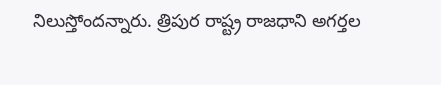నిలుస్తోందన్నారు. త్రిపుర రాష్ట్ర రాజధాని అగర్తల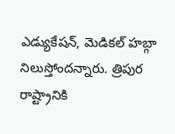ఎడ్యుకేషన్, మెడికల్ హబ్గా నిలుస్తోందన్నారు. త్రిపుర రాష్ట్రానికి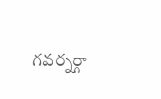గవర్నర్గా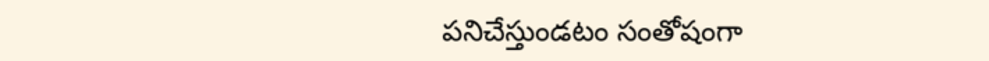పనిచేస్తుండటం సంతోషంగా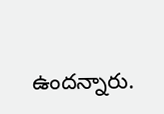ఉందన్నారు.